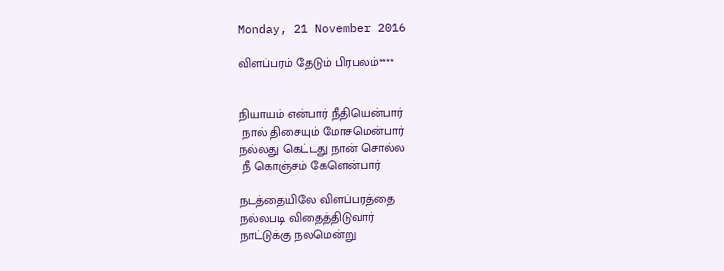Monday, 21 November 2016

விளப்பரம் தேடும் பிரபலம்****


நியாயம் என்பார் நீதியென்பார்
 நால் திசையும் மோசமென்பார்
நல்லது கெட்டது நான் சொல்ல
 நீ கொஞ்சம் கேளென்பார்

நடத்தையிலே விளப்பரத்தை
நல்லபடி விதைத்திடுவார்
நாட்டுக்கு நலமென்று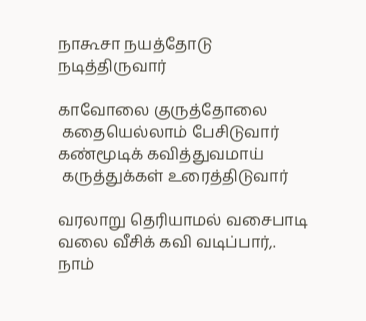நாகூசா நயத்தோடு நடித்திருவார்

காவோலை குருத்தோலை
 கதையெல்லாம் பேசிடுவார்
கண்மூடிக் கவித்துவமாய்
 கருத்துக்கள் உரைத்திடுவார்

வரலாறு தெரியாமல் வசைபாடி
வலை வீசிக் கவி வடிப்பார்,.
நாம்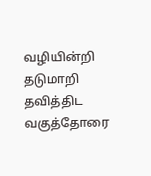வழியின்றி தடுமாறி தவித்திட
வகுத்தோரை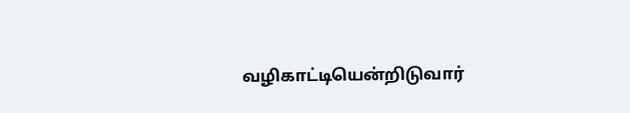வழிகாட்டியென்றிடுவார்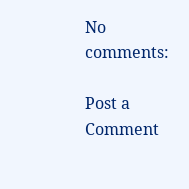No comments:

Post a Comment